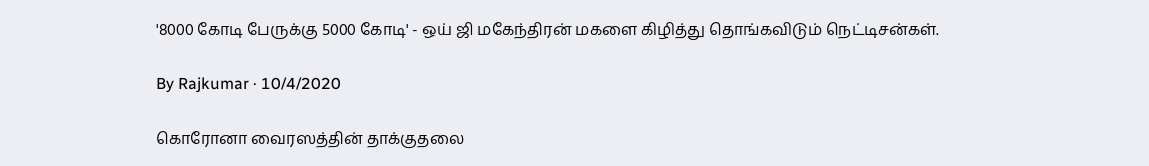'8000 கோடி பேருக்கு 5000 கோடி' - ஒய் ஜி மகேந்திரன் மகளை கிழித்து தொங்கவிடும் நெட்டிசன்கள்.

By Rajkumar · 10/4/2020

கொரோனா வைரஸத்தின் தாக்குதலை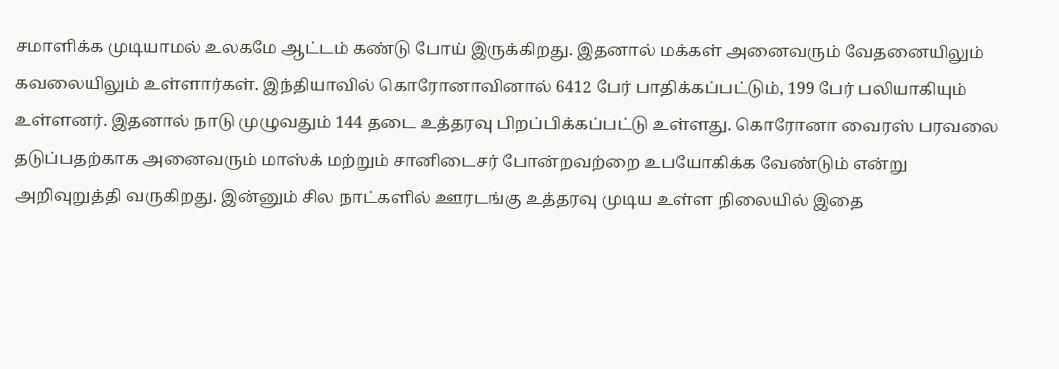சமாளிக்க முடியாமல் உலகமே ஆட்டம் கண்டு போய் இருக்கிறது. இதனால் மக்கள் அனைவரும் வேதனையிலும் கவலையிலும் உள்ளார்கள். இந்தியாவில் கொரோனாவினால் 6412 பேர் பாதிக்கப்பட்டும், 199 பேர் பலியாகியும் உள்ளனர். இதனால் நாடு முழுவதும் 144 தடை உத்தரவு பிறப்பிக்கப்பட்டு உள்ளது. கொரோனா வைரஸ் பரவலை தடுப்பதற்காக அனைவரும் மாஸ்க் மற்றும் சானிடைசர் போன்றவற்றை உபயோகிக்க வேண்டும் என்று அறிவுறுத்தி வருகிறது. இன்னும் சில நாட்களில் ஊரடங்கு உத்தரவு முடிய உள்ள நிலையில் இதை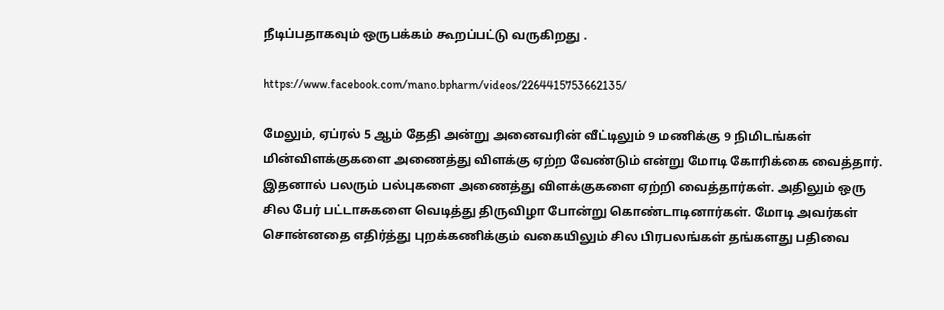நீடிப்பதாகவும் ஒருபக்கம் கூறப்பட்டு வருகிறது .

https://www.facebook.com/mano.bpharm/videos/2264415753662135/

மேலும், ஏப்ரல் 5 ஆம் தேதி அன்று அனைவரின் வீட்டிலும் 9 மணிக்கு 9 நிமிடங்கள் மின்விளக்குகளை அணைத்து விளக்கு ஏற்ற வேண்டும் என்று மோடி கோரிக்கை வைத்தார். இதனால் பலரும் பல்புகளை அணைத்து விளக்குகளை ஏற்றி வைத்தார்கள். அதிலும் ஒரு சில பேர் பட்டாசுகளை வெடித்து திருவிழா போன்று கொண்டாடினார்கள். மோடி அவர்கள் சொன்னதை எதிர்த்து புறக்கணிக்கும் வகையிலும் சில பிரபலங்கள் தங்களது பதிவை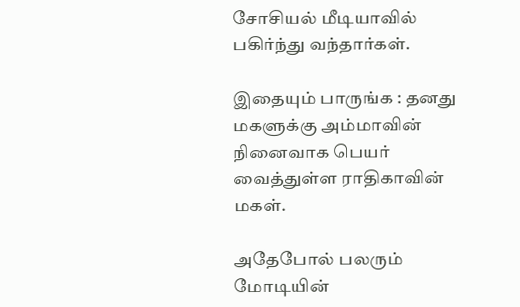சோசியல் மீடியாவில் பகிர்ந்து வந்தார்கள்.

இதையும் பாருங்க : தனது மகளுக்கு அம்மாவின் நினைவாக பெயர் வைத்துள்ள ராதிகாவின் மகள்.

அதேபோல் பலரும் மோடியின்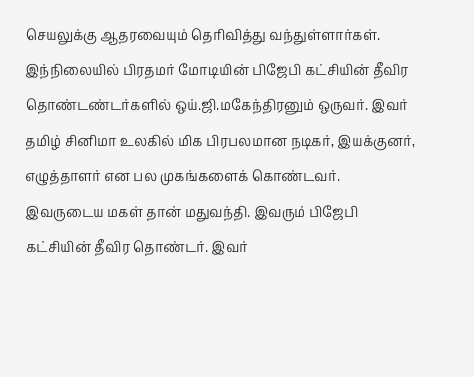செயலுக்கு ஆதரவையும் தெரிவித்து வந்துள்ளார்கள். இந்நிலையில் பிரதமர் மோடியின் பிஜேபி கட்சியின் தீவிர தொண்டண்டர்களில் ஒய்.ஜி.மகேந்திரனும் ஒருவர். இவர் தமிழ் சினிமா உலகில் மிக பிரபலமான நடிகர், இயக்குனர், எழுத்தாளர் என பல முகங்களைக் கொண்டவர். இவருடைய மகள் தான் மதுவந்தி. இவரும் பிஜேபி கட்சியின் தீவிர தொண்டர். இவர்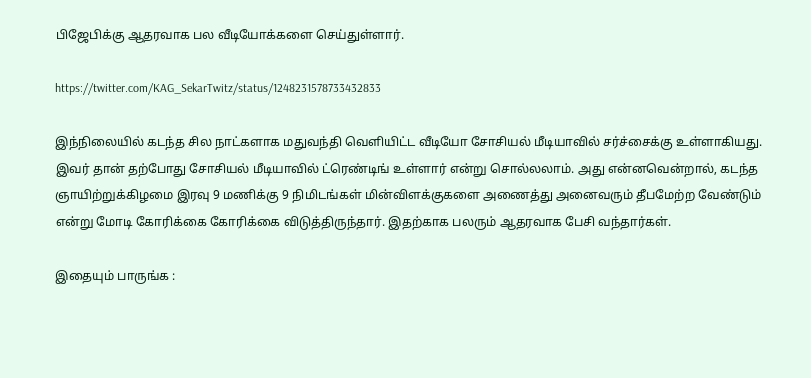பிஜேபிக்கு ஆதரவாக பல வீடியோக்களை செய்துள்ளார்.

https://twitter.com/KAG_SekarTwitz/status/1248231578733432833

இந்நிலையில் கடந்த சில நாட்களாக மதுவந்தி வெளியிட்ட வீடியோ சோசியல் மீடியாவில் சர்ச்சைக்கு உள்ளாகியது. இவர் தான் தற்போது சோசியல் மீடியாவில் ட்ரெண்டிங் உள்ளார் என்று சொல்லலாம். அது என்னவென்றால், கடந்த ஞாயிற்றுக்கிழமை இரவு 9 மணிக்கு 9 நிமிடங்கள் மின்விளக்குகளை அணைத்து அனைவரும் தீபமேற்ற வேண்டும் என்று மோடி கோரிக்கை கோரிக்கை விடுத்திருந்தார். இதற்காக பலரும் ஆதரவாக பேசி வந்தார்கள்.

இதையும் பாருங்க :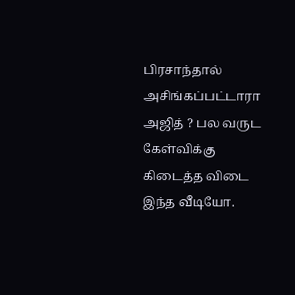பிரசாந்தால் அசிங்கப்பட்டாரா அஜித் ? பல வருட கேள்விக்கு கிடைத்த விடை இந்த வீடியோ.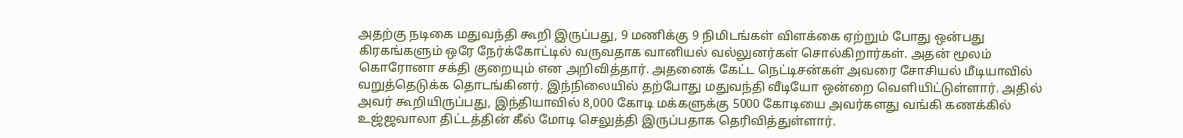அதற்கு நடிகை மதுவந்தி கூறி இருப்பது, 9 மணிக்கு 9 நிமிடங்கள் விளக்கை ஏற்றும் போது ஒன்பது கிரகங்களும் ஒரே நேர்க்கோட்டில் வருவதாக வானியல் வல்லுனர்கள் சொல்கிறார்கள். அதன் மூலம் கொரோனா சக்தி குறையும் என அறிவித்தார். அதனைக் கேட்ட நெட்டிசன்கள் அவரை சோசியல் மீடியாவில் வறுத்தெடுக்க தொடங்கினர். இந்நிலையில் தற்போது மதுவந்தி வீடியோ ஒன்றை வெளியிட்டுள்ளார். அதில் அவர் கூறியிருப்பது, இந்தியாவில் 8,000 கோடி மக்களுக்கு 5000 கோடியை அவர்களது வங்கி கணக்கில் உஜ்ஜவாலா திட்டத்தின் கீல் மோடி செலுத்தி இருப்பதாக தெரிவித்துள்ளார்.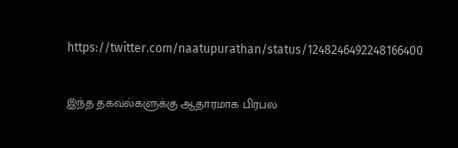https://twitter.com/naatupurathan/status/1248246492248166400

இந்த தகவல்களுக்கு ஆதாரமாக பிரபல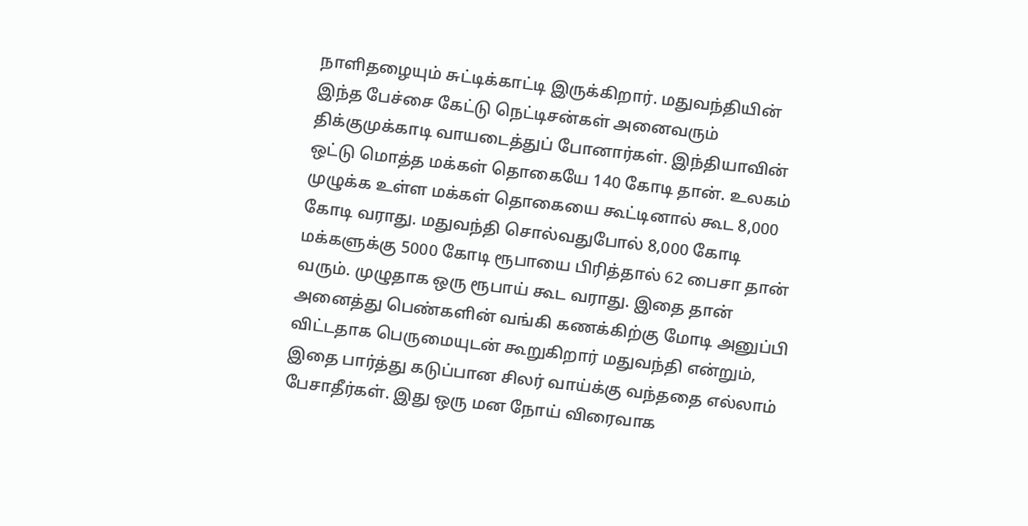நாளிதழையும் சுட்டிக்காட்டி இருக்கிறார். மதுவந்தியின் இந்த பேச்சை கேட்டு நெட்டிசன்கள் அனைவரும் திக்குமுக்காடி வாயடைத்துப் போனார்கள். இந்தியாவின் ஒட்டு மொத்த மக்கள் தொகையே 140 கோடி தான். உலகம் முழுக்க உள்ள மக்கள் தொகையை கூட்டினால் கூட 8,000 கோடி வராது. மதுவந்தி சொல்வதுபோல் 8,000 கோடி மக்களுக்கு 5000 கோடி ரூபாயை பிரித்தால் 62 பைசா தான் வரும். முழுதாக ஒரு ரூபாய் கூட வராது. இதை தான் அனைத்து பெண்களின் வங்கி கணக்கிற்கு மோடி அனுப்பி விட்டதாக பெருமையுடன் கூறுகிறார் மதுவந்தி என்றும், இதை பார்த்து கடுப்பான சிலர் வாய்க்கு வந்ததை எல்லாம் பேசாதீர்கள். இது ஒரு மன நோய் விரைவாக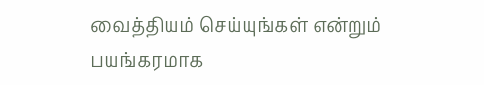வைத்தியம் செய்யுங்கள் என்றும் பயங்கரமாக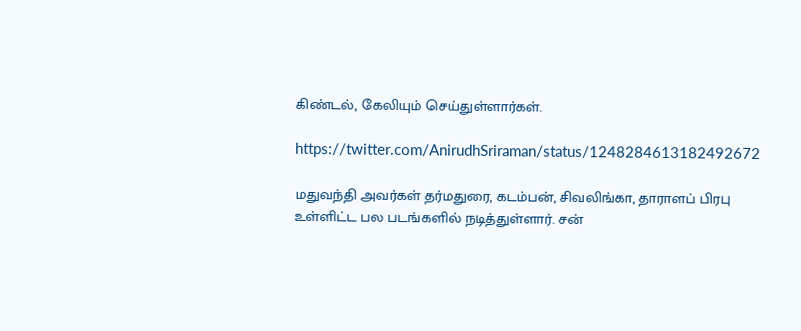கிண்டல், கேலியும் செய்துள்ளார்கள்.

https://twitter.com/AnirudhSriraman/status/1248284613182492672

மதுவந்தி அவர்கள் தர்மதுரை, கடம்பன், சிவலிங்கா, தாராளப் பிரபு உள்ளிட்ட பல படங்களில் நடித்துள்ளார். சன்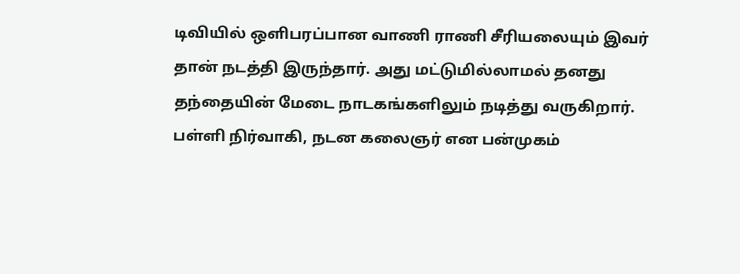டிவியில் ஒளிபரப்பான வாணி ராணி சீரியலையும் இவர் தான் நடத்தி இருந்தார். அது மட்டுமில்லாமல் தனது தந்தையின் மேடை நாடகங்களிலும் நடித்து வருகிறார். பள்ளி நிர்வாகி, நடன கலைஞர் என பன்முகம்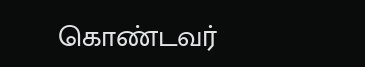கொண்டவர்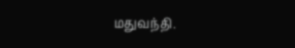மதுவந்தி.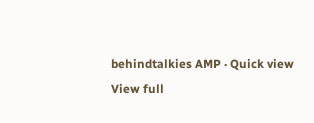behindtalkies AMP · Quick view
View full